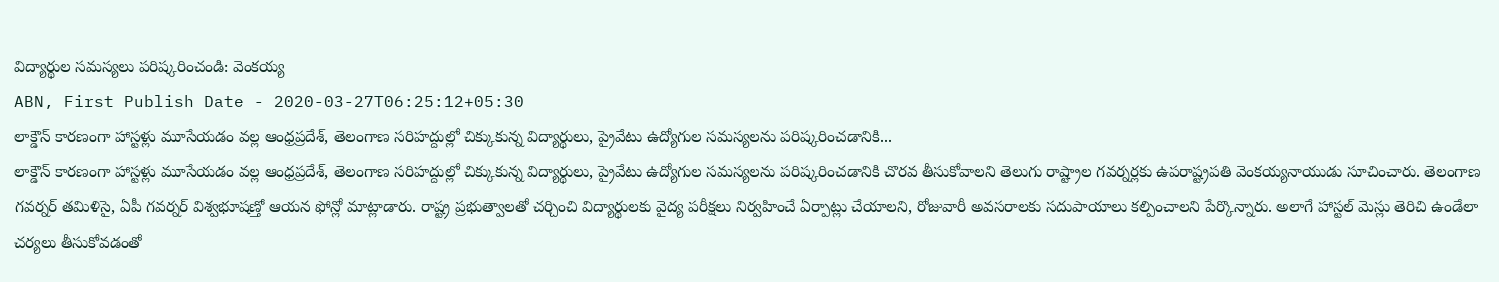విద్యార్థుల సమస్యలు పరిష్కరించండి: వెంకయ్య
ABN, First Publish Date - 2020-03-27T06:25:12+05:30
లాక్డౌన్ కారణంగా హాస్టళ్లు మూసేయడం వల్ల ఆంధ్రప్రదేశ్, తెలంగాణ సరిహద్దుల్లో చిక్కుకున్న విద్యార్థులు, ప్రైవేటు ఉద్యోగుల సమస్యలను పరిష్కరించడానికి...
లాక్డౌన్ కారణంగా హాస్టళ్లు మూసేయడం వల్ల ఆంధ్రప్రదేశ్, తెలంగాణ సరిహద్దుల్లో చిక్కుకున్న విద్యార్థులు, ప్రైవేటు ఉద్యోగుల సమస్యలను పరిష్కరించడానికి చొరవ తీసుకోవాలని తెలుగు రాష్ట్రాల గవర్నర్లకు ఉపరాష్ట్రపతి వెంకయ్యనాయుడు సూచించారు. తెలంగాణ గవర్నర్ తమిళిసై, ఏపీ గవర్నర్ విశ్వభూషణ్తో ఆయన ఫోన్లో మాట్లాడారు. రాష్ట్ర ప్రభుత్వాలతో చర్చించి విద్యార్థులకు వైద్య పరీక్షలు నిర్వహించే ఏర్పాట్లు చేయాలని, రోజువారీ అవసరాలకు సదుపాయాలు కల్పించాలని పేర్కొన్నారు. అలాగే హాస్టల్ మెస్లు తెరిచి ఉండేలా చర్యలు తీసుకోవడంతో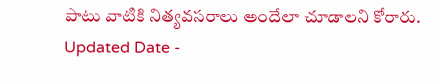పాటు వాటికి నిత్యవసరాలు అందేలా చూడాలని కోరారు.
Updated Date -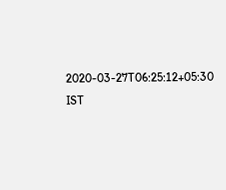2020-03-27T06:25:12+05:30 IST